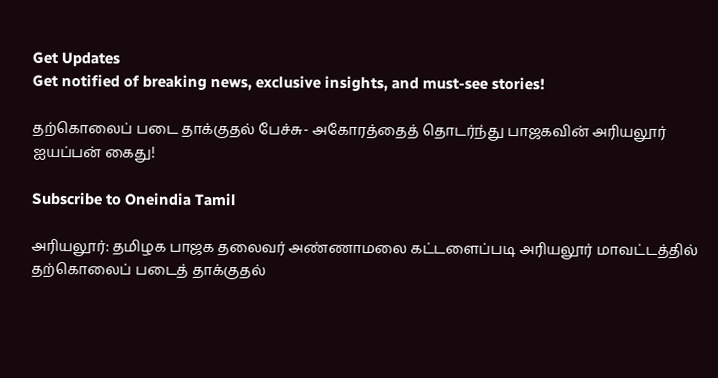Get Updates
Get notified of breaking news, exclusive insights, and must-see stories!

தற்கொலைப் படை தாக்குதல் பேச்சு- அகோரத்தைத் தொடர்ந்து பாஜகவின் அரியலூர் ஐயப்பன் கைது!

Subscribe to Oneindia Tamil

அரியலூர்: தமிழக பாஜக தலைவர் அண்ணாமலை கட்டளைப்படி அரியலூர் மாவட்டத்தில் தற்கொலைப் படைத் தாக்குதல்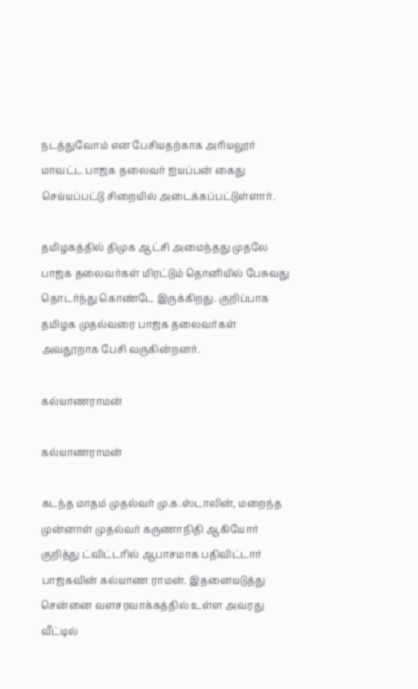நடத்துவோம் என பேசியதற்காக அரியலூர் மாவட்ட பாஜக தலைவர் ஐயப்பன் கைது செய்யப்பட்டு சிறையில் அடைக்கப்பட்டுள்ளார்.

தமிழகத்தில் திமுக ஆட்சி அமைந்தது முதலே பாஜக தலைவர்கள் மிரட்டும் தொனியில் பேசுவது தொடர்ந்து கொண்டே இருக்கிறது. குறிப்பாக தமிழக முதல்வரை பாஜக தலைவர்கள் அவதூறாக பேசி வருகின்றனர்.

கல்யாணராமன்

கல்யாணராமன்

கடந்த மாதம் முதல்வர் மு.க.ஸ்டாலின், மறைந்த முன்னாள் முதல்வர் கருணாநிதி ஆகியோர் குறித்து ட்விட்டரில் ஆபாசமாக பதிவிட்டார் பாஜகவின் கல்யாண ராமன். இதனையடுத்து சென்னை வளசரவாக்கத்தில் உள்ள அவரது வீட்டில்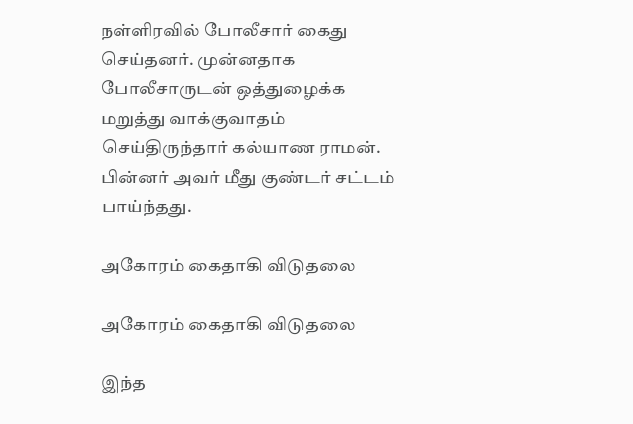நள்ளிரவில் போலீசார் கைது செய்தனர். முன்னதாக போலீசாருடன் ஒத்துழைக்க மறுத்து வாக்குவாதம் செய்திருந்தார் கல்யாண ராமன். பின்னர் அவர் மீது குண்டர் சட்டம் பாய்ந்தது.

அகோரம் கைதாகி விடுதலை

அகோரம் கைதாகி விடுதலை

இந்த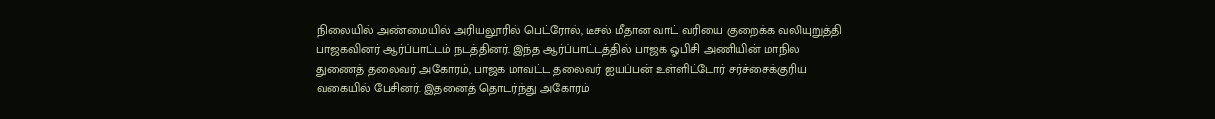நிலையில் அண்மையில் அரியலூரில் பெட்ரோல், டீசல் மீதான வாட் வரியை குறைக்க வலியுறுத்தி பாஜகவினர் ஆர்ப்பாட்டம் நடத்தினர். இந்த ஆர்ப்பாட்டத்தில் பாஜக ஓபிசி அணியின் மாநில துணைத் தலைவர் அகோரம், பாஜக மாவட்ட தலைவர் ஐயப்பன் உள்ளிட்டோர் சர்ச்சைக்குரிய வகையில் பேசினர். இதனைத் தொடர்ந்து அகோரம்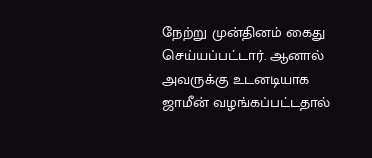நேற்று முன்தினம் கைது செய்யப்பட்டார். ஆனால் அவருக்கு உடனடியாக ஜாமீன் வழங்கப்பட்டதால்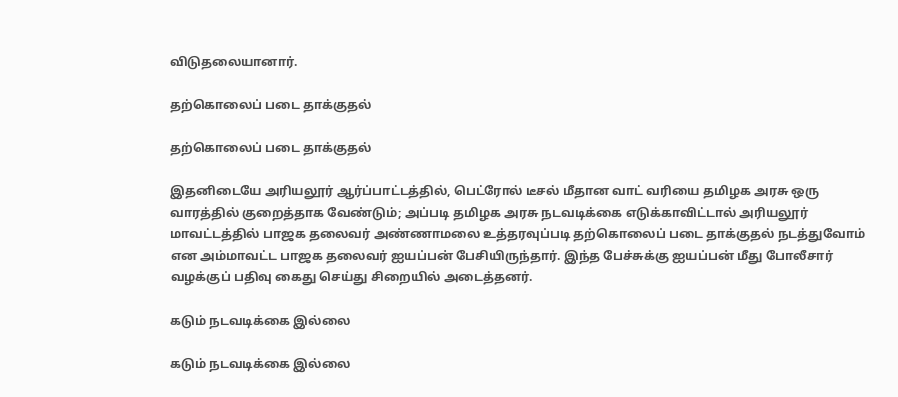விடுதலையானார்.

தற்கொலைப் படை தாக்குதல்

தற்கொலைப் படை தாக்குதல்

இதனிடையே அரியலூர் ஆர்ப்பாட்டத்தில், பெட்ரோல் டீசல் மீதான வாட் வரியை தமிழக அரசு ஒரு வாரத்தில் குறைத்தாக வேண்டும்; அப்படி தமிழக அரசு நடவடிக்கை எடுக்காவிட்டால் அரியலூர் மாவட்டத்தில் பாஜக தலைவர் அண்ணாமலை உத்தரவுப்படி தற்கொலைப் படை தாக்குதல் நடத்துவோம் என அம்மாவட்ட பாஜக தலைவர் ஐயப்பன் பேசியிருந்தார். இந்த பேச்சுக்கு ஐயப்பன் மீது போலீசார் வழக்குப் பதிவு கைது செய்து சிறையில் அடைத்தனர்.

கடும் நடவடிக்கை இல்லை

கடும் நடவடிக்கை இல்லை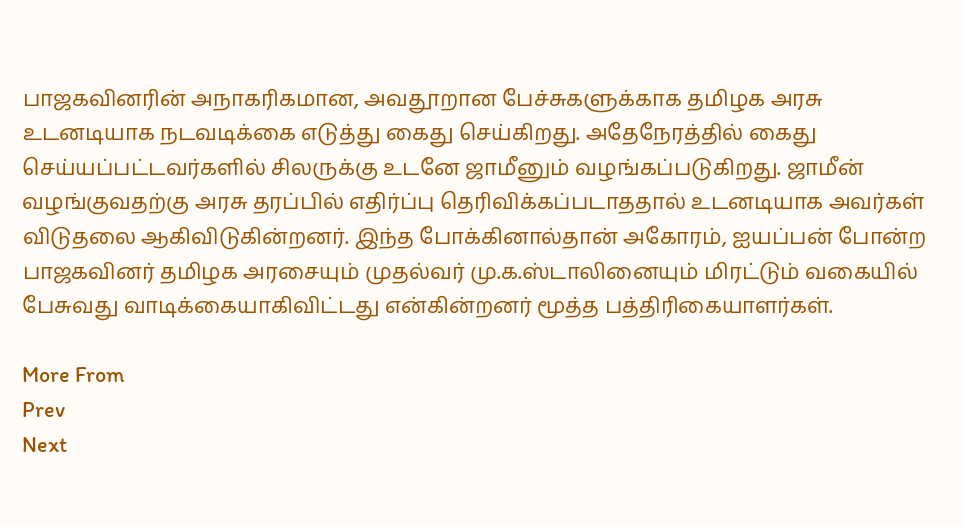பாஜகவினரின் அநாகரிகமான, அவதூறான பேச்சுகளுக்காக தமிழக அரசு உடனடியாக நடவடிக்கை எடுத்து கைது செய்கிறது. அதேநேரத்தில் கைது செய்யப்பட்டவர்களில் சிலருக்கு உடனே ஜாமீனும் வழங்கப்படுகிறது. ஜாமீன் வழங்குவதற்கு அரசு தரப்பில் எதிர்ப்பு தெரிவிக்கப்படாததால் உடனடியாக அவர்கள் விடுதலை ஆகிவிடுகின்றனர். இந்த போக்கினால்தான் அகோரம், ஐயப்பன் போன்ற பாஜகவினர் தமிழக அரசையும் முதல்வர் மு.க.ஸ்டாலினையும் மிரட்டும் வகையில் பேசுவது வாடிக்கையாகிவிட்டது என்கின்றனர் மூத்த பத்திரிகையாளர்கள்.

More From
Prev
Next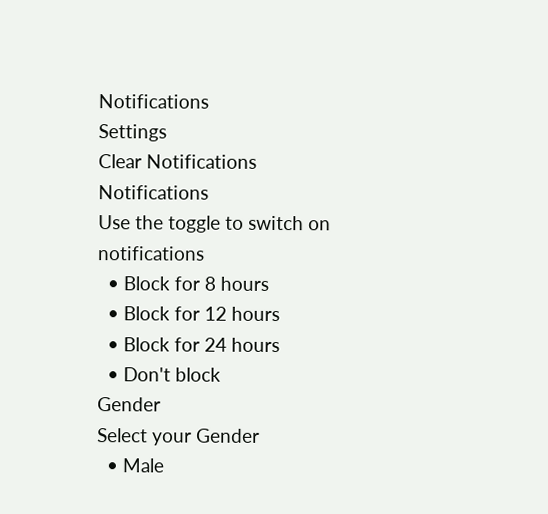Notifications
Settings
Clear Notifications
Notifications
Use the toggle to switch on notifications
  • Block for 8 hours
  • Block for 12 hours
  • Block for 24 hours
  • Don't block
Gender
Select your Gender
  • Male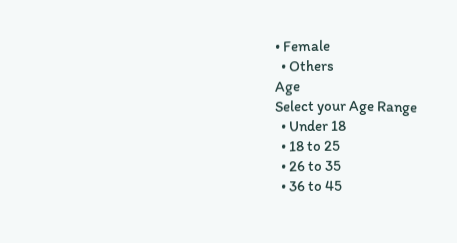• Female
  • Others
Age
Select your Age Range
  • Under 18
  • 18 to 25
  • 26 to 35
  • 36 to 45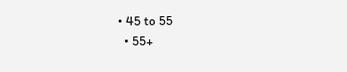• 45 to 55
  • 55+